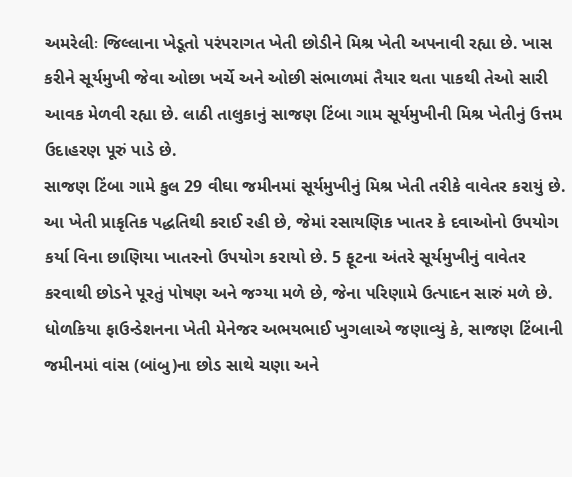અમરેલીઃ જિલ્લાના ખેડૂતો પરંપરાગત ખેતી છોડીને મિશ્ર ખેતી અપનાવી રહ્યા છે. ખાસ કરીને સૂર્યમુખી જેવા ઓછા ખર્ચે અને ઓછી સંભાળમાં તૈયાર થતા પાકથી તેઓ સારી આવક મેળવી રહ્યા છે. લાઠી તાલુકાનું સાજણ ટિંબા ગામ સૂર્યમુખીની મિશ્ર ખેતીનું ઉત્તમ ઉદાહરણ પૂરું પાડે છે.
સાજણ ટિંબા ગામે કુલ 29 વીઘા જમીનમાં સૂર્યમુખીનું મિશ્ર ખેતી તરીકે વાવેતર કરાયું છે. આ ખેતી પ્રાકૃતિક પદ્ધતિથી કરાઈ રહી છે, જેમાં રસાયણિક ખાતર કે દવાઓનો ઉપયોગ કર્યા વિના છાણિયા ખાતરનો ઉપયોગ કરાયો છે. 5 ફૂટના અંતરે સૂર્યમુખીનું વાવેતર કરવાથી છોડને પૂરતું પોષણ અને જગ્યા મળે છે, જેના પરિણામે ઉત્પાદન સારું મળે છે.
ધોળકિયા ફાઉન્ડેશનના ખેતી મેનેજર અભયભાઈ ખુગલાએ જણાવ્યું કે, સાજણ ટિંબાની જમીનમાં વાંસ (બાંબુ)ના છોડ સાથે ચણા અને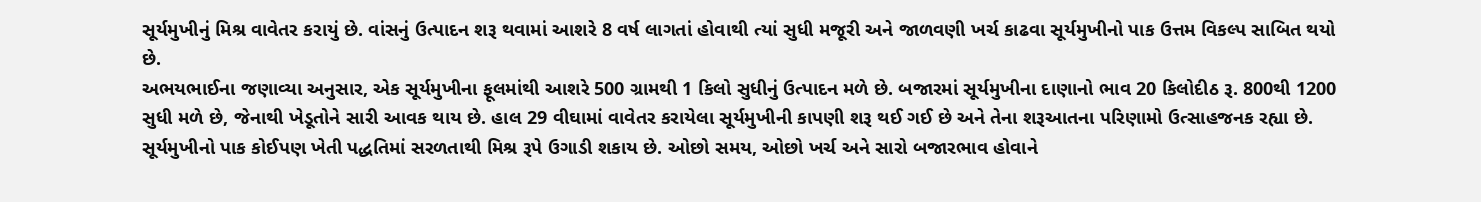સૂર્યમુખીનું મિશ્ર વાવેતર કરાયું છે. વાંસનું ઉત્પાદન શરૂ થવામાં આશરે 8 વર્ષ લાગતાં હોવાથી ત્યાં સુધી મજૂરી અને જાળવણી ખર્ચ કાઢવા સૂર્યમુખીનો પાક ઉત્તમ વિકલ્પ સાબિત થયો છે.
અભયભાઈના જણાવ્યા અનુસાર, એક સૂર્યમુખીના ફૂલમાંથી આશરે 500 ગ્રામથી 1 કિલો સુધીનું ઉત્પાદન મળે છે. બજારમાં સૂર્યમુખીના દાણાનો ભાવ 20 કિલોદીઠ રૂ. 800થી 1200 સુધી મળે છે, જેનાથી ખેડૂતોને સારી આવક થાય છે. હાલ 29 વીઘામાં વાવેતર કરાયેલા સૂર્યમુખીની કાપણી શરૂ થઈ ગઈ છે અને તેના શરૂઆતના પરિણામો ઉત્સાહજનક રહ્યા છે.
સૂર્યમુખીનો પાક કોઈપણ ખેતી પદ્ધતિમાં સરળતાથી મિશ્ર રૂપે ઉગાડી શકાય છે. ઓછો સમય, ઓછો ખર્ચ અને સારો બજારભાવ હોવાને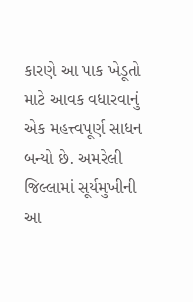કારણે આ પાક ખેડૂતો માટે આવક વધારવાનું એક મહત્ત્વપૂર્ણ સાધન બન્યો છે. અમરેલી જિલ્લામાં સૂર્યમુખીની આ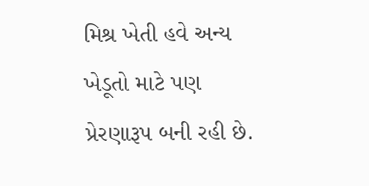મિશ્ર ખેતી હવે અન્ય ખેડૂતો માટે પણ પ્રેરણારૂપ બની રહી છે.